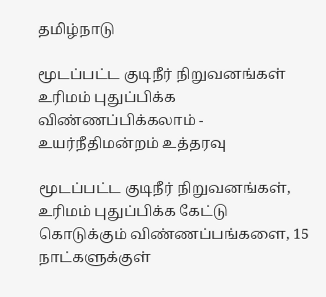தமிழ்நாடு

மூடப்பட்ட குடிநீர் நிறுவனங்கள் உரிமம் புதுப்பிக்க விண்ணப்பிக்கலாம் - உயர்நீதிமன்றம் உத்தரவு

மூடப்பட்ட குடிநீர் நிறுவனங்கள், உரிமம் புதுப்பிக்க கேட்டு கொடுக்கும் விண்ணப்பங்களை, 15 நாட்களுக்குள்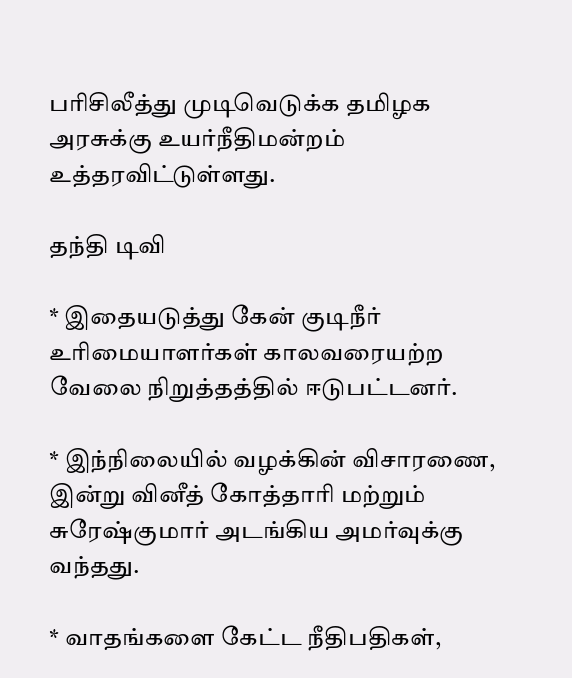பரிசிலீத்து முடிவெடுக்க தமிழக அரசுக்கு உயர்நீதிமன்றம் உத்தரவிட்டுள்ளது.

தந்தி டிவி

* இதையடுத்து கேன் குடிநீர் உரிமையாளர்கள் காலவரையற்ற வேலை நிறுத்தத்தில் ஈடுபட்டனர்.

* இந்நிலையில் வழக்கின் விசாரணை, இன்று வினீத் கோத்தாரி மற்றும் சுரேஷ்குமார் அடங்கிய அமர்வுக்கு வந்தது.

* வாதங்களை கேட்ட நீதிபதிகள்,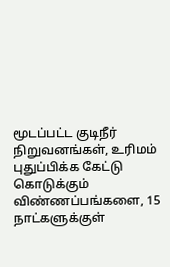மூடப்பட்ட குடிநீர் நிறுவனங்கள், உரிமம் புதுப்பிக்க கேட்டு கொடுக்கும் விண்ணப்பங்களை, 15 நாட்களுக்குள்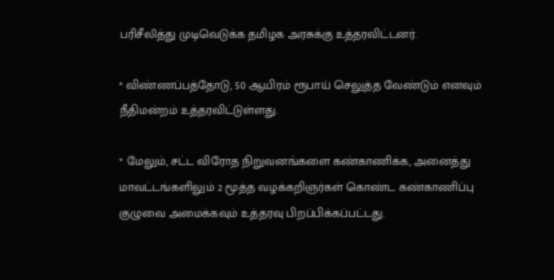பரிசீலித்து முடிவெடுக்க தமிழக அரசுக்கு உத்தரவிட்டனர்.

* விண்ணப்பத்தோடு, 50 ஆயிரம் ரூபாய் செலுத்த வேண்டும் எனவும் நீதிமன்றம் உத்தரவிட்டுள்ளது.

* மேலும், சட்ட விரோத நிறுவனங்களை கண்காணிக்க, அனைத்து மாவட்டங்களிலும் 2 மூத்த வழக்கறிஞர்கள் கொண்ட கண்காணிப்பு குழுவை அமைக்கவும் உத்தரவு பிறப்பிக்கப்பட்டது.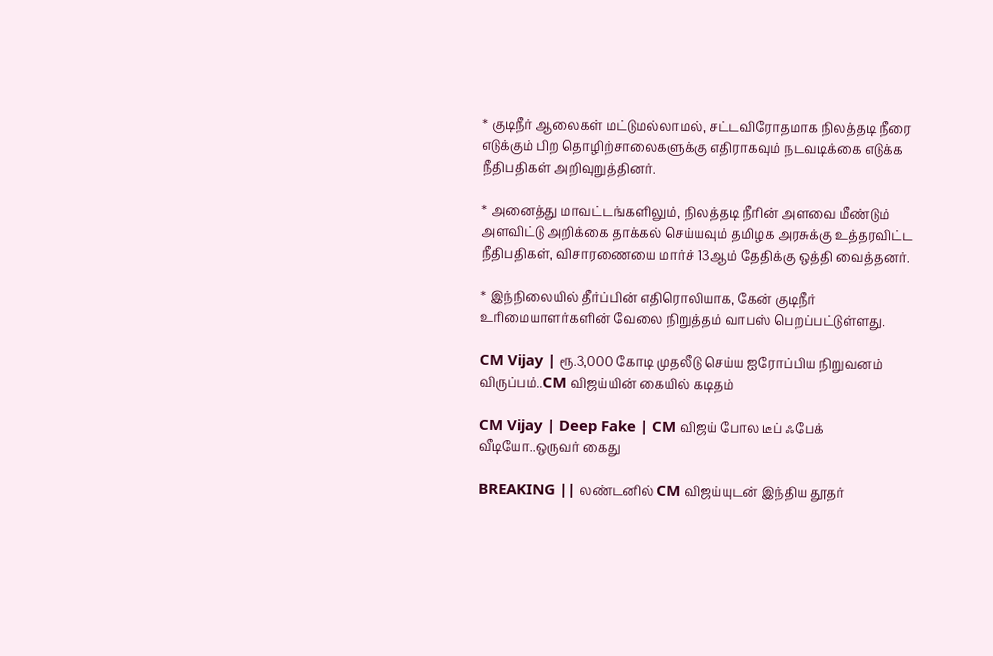* குடிநீர் ஆலைகள் மட்டுமல்லாமல், சட்டவிரோதமாக நிலத்தடி நீரை எடுக்கும் பிற தொழிற்சாலைகளுக்கு எதிராகவும் நடவடிக்கை எடுக்க நீதிபதிகள் அறிவுறுத்தினர்.

* அனைத்து மாவட்டங்களிலும், நிலத்தடி நீரின் அளவை மீண்டும் அளவிட்டு அறிக்கை தாக்கல் செய்யவும் தமிழக அரசுக்கு உத்தரவிட்ட நீதிபதிகள், விசாரணையை மார்ச் 13ஆம் தேதிக்கு ஒத்தி வைத்தனர்.

* இந்நிலையில் தீர்ப்பின் எதிரொலியாக, கேன் குடிநீர் உரிமையாளர்களின் வேலை நிறுத்தம் வாபஸ் பெறப்பட்டுள்ளது.

CM Vijay | ரூ.3,000 கோடி முதலீடு செய்ய ஐரோப்பிய நிறுவனம் விருப்பம்..CM விஜய்யின் கையில் கடிதம்

CM Vijay | Deep Fake | CM விஜய் போல டீப் ஃபேக் வீடியோ..ஒருவர் கைது

BREAKING || லண்டனில் CM விஜய்யுடன் இந்திய தூதர்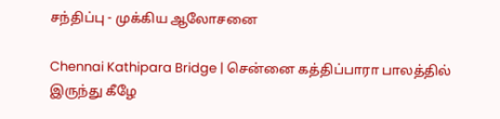சந்திப்பு - முக்கிய ஆலோசனை

Chennai Kathipara Bridge | சென்னை கத்திப்பாரா பாலத்தில் இருந்து கீழே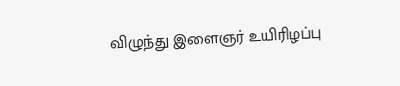விழுந்து இளைஞர் உயிரிழப்பு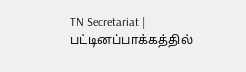TN Secretariat | பட்டினப்பாக்கத்தில்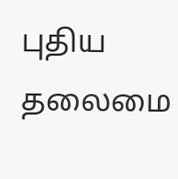புதிய தலைமை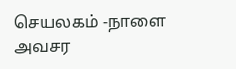செயலகம் -நாளை அவசர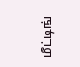மீட்டிங்